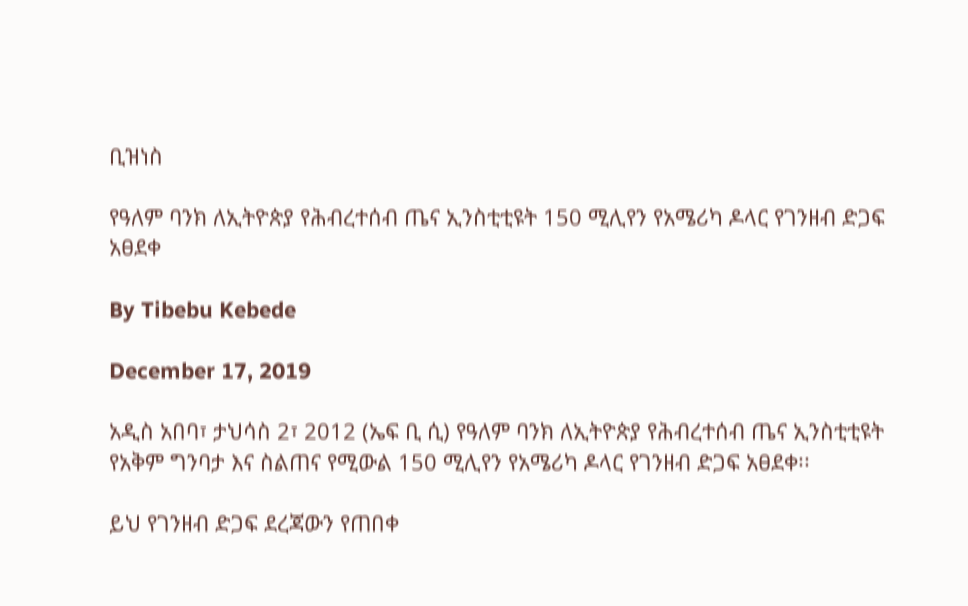ቢዝነስ

የዓለም ባንክ ለኢትዮጵያ የሕብረተሰብ ጤና ኢንስቲቲዩት 150 ሚሊየን የአሜሪካ ዶላር የገንዘብ ድጋፍ አፀደቀ

By Tibebu Kebede

December 17, 2019

አዲስ አበባ፣ ታህሳስ 2፣ 2012 (ኤፍ ቢ ሲ) የዓለም ባንክ ለኢትዮጵያ የሕብረተሰብ ጤና ኢንስቲቲዩት የአቅም ግንባታ እና ስልጠና የሚውል 150 ሚሊየን የአሜሪካ ዶላር የገንዘብ ድጋፍ አፀደቀ፡፡

ይህ የገንዘብ ድጋፍ ደረጃውን የጠበቀ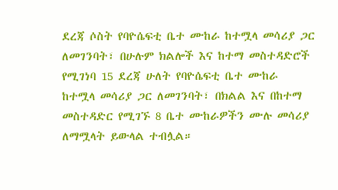ደረጃ ሶስት የባዮሴፍቲ ቤተ ሙከራ ከተሟላ መሳሪያ ጋር ለመገንባት፣ በሁሉም ክልሎች እና ከተማ መስተዳድሮች የሚገነባ 15 ደረጃ ሁለት የባዮሴፍቲ ቤተ ሙከራ ከተሟላ መሳሪያ ጋር ለመገንባት፣ በክልል እና በከተማ መስተዳድር የሚገኙ 8 ቤተ ሙከራዎችን ሙሉ መሳሪያ ለማሟላት ይውላል ተብሏል።